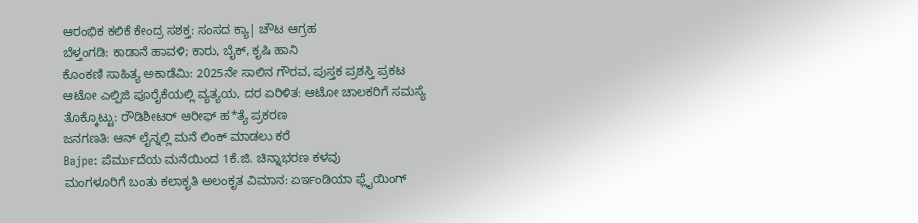ಆರಂಭಿಕ ಕಲಿಕೆ ಕೇಂದ್ರ ಸಶಕ್ತ: ಸಂಸದ ಕ್ಯಾ| ಚೌಟ ಆಗ್ರಹ
ಬೆಳ್ತಂಗಡಿ: ಕಾಡಾನೆ ಹಾವಳಿ; ಕಾರು, ಬೈಕ್, ಕೃಷಿ ಹಾನಿ
ಕೊಂಕಣಿ ಸಾಹಿತ್ಯ ಅಕಾಡೆಮಿ: 2025ನೇ ಸಾಲಿನ ಗೌರವ, ಪುಸ್ತಕ ಪ್ರಶಸ್ತಿ ಪ್ರಕಟ
ಆಟೋ ಎಲ್ಪಿಜಿ ಪೂರೈಕೆಯಲ್ಲಿ ವ್ಯತ್ಯಯ, ದರ ಏರಿಳಿತ: ಆಟೋ ಚಾಲಕರಿಗೆ ಸಮಸ್ಯೆ
ತೊಕ್ಕೊಟ್ಟು: ರೌಡಿಶೀಟರ್ ಆರೀಫ್ ಹ*ತ್ಯೆ ಪ್ರಕರಣ
ಜನಗಣತಿ: ಆನ್ ಲೈನ್ನಲ್ಲಿ ಮನೆ ಲಿಂಕ್ ಮಾಡಲು ಕರೆ
Bajpe: ಪೆರ್ಮುದೆಯ ಮನೆಯಿಂದ 1ಕೆ.ಜಿ. ಚಿನ್ನಾಭರಣ ಕಳವು
ಮಂಗಳೂರಿಗೆ ಬಂತು ಕಲಾಕೃತಿ ಅಲಂಕೃತ ವಿಮಾನ: ಏರ್ಇಂಡಿಯಾ ಫ್ಲೈಯಿಂಗ್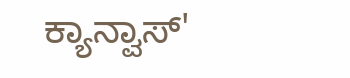ಕ್ಯಾನ್ವಾಸ್'